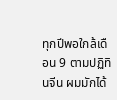ทุกปีพอใกล้เดือน 9 ตามปฏิทินจีน ผมมักได้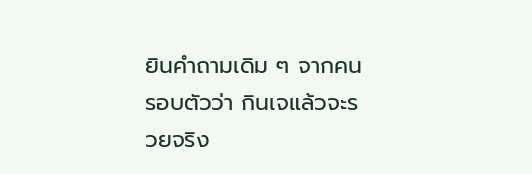ยินคำถามเดิม ๆ จากคนรอบตัวว่า กินเจแล้วจะรวยจริง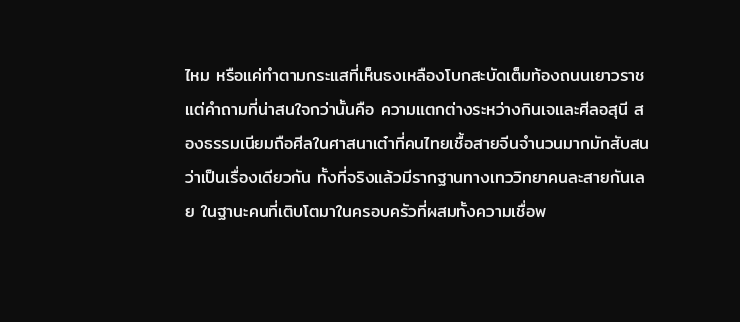ไหม หรือแค่ทำตามกระแสที่เห็นธงเหลืองโบกสะบัดเต็มท้องถนนเยาวราช แต่คำถามที่น่าสนใจกว่านั้นคือ ความแตกต่างระหว่างกินเจและศีลอสุนี สองธรรมเนียมถือศีลในศาสนาเต๋าที่คนไทยเชื้อสายจีนจำนวนมากมักสับสนว่าเป็นเรื่องเดียวกัน ทั้งที่จริงแล้วมีรากฐานทางเทววิทยาคนละสายกันเลย ในฐานะคนที่เติบโตมาในครอบครัวที่ผสมทั้งความเชื่อพ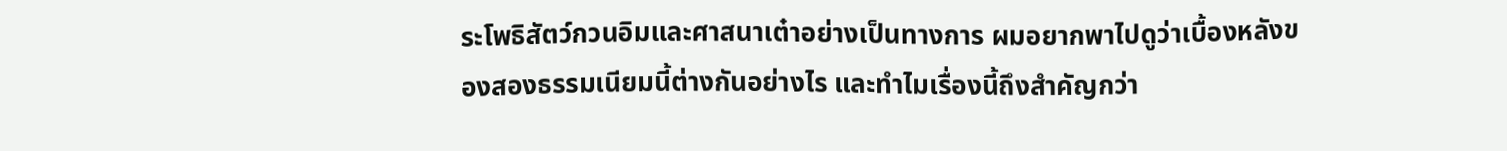ระโพธิสัตว์กวนอิมและศาสนาเต๋าอย่างเป็นทางการ ผมอยากพาไปดูว่าเบื้องหลังของสองธรรมเนียมนี้ต่างกันอย่างไร และทำไมเรื่องนี้ถึงสำคัญกว่า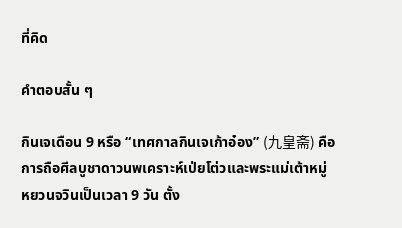ที่คิด

คำตอบสั้น ๆ

กินเจเดือน 9 หรือ “เทศกาลกินเจเก้าอ๋อง” (九皇斋) คือการถือศีลบูชาดาวนพเคราะห์เป่ยโต่วและพระแม่เต้าหมู่หยวนจวินเป็นเวลา 9 วัน ตั้ง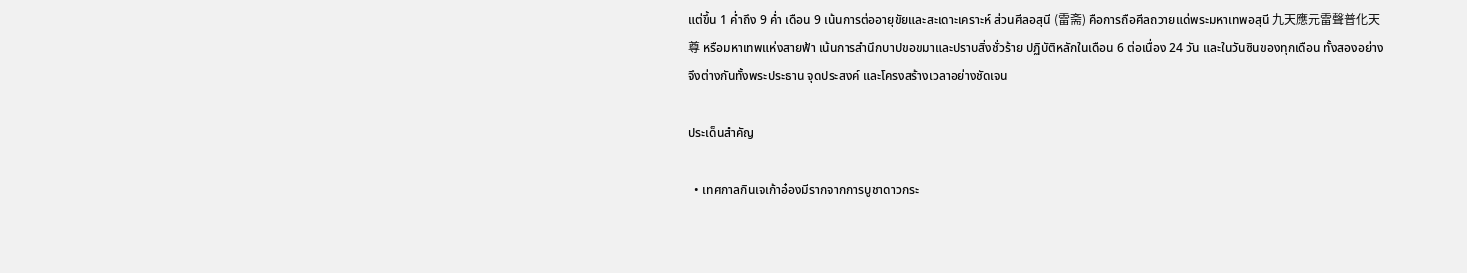แต่ขึ้น 1 ค่ำถึง 9 ค่ำ เดือน 9 เน้นการต่ออายุขัยและสะเดาะเคราะห์ ส่วนศีลอสุนี (雷斋) คือการถือศีลถวายแด่พระมหาเทพอสุนี 九天應元雷聲普化天尊 หรือมหาเทพแห่งสายฟ้า เน้นการสำนึกบาปขอขมาและปราบสิ่งชั่วร้าย ปฏิบัติหลักในเดือน 6 ต่อเนื่อง 24 วัน และในวันซินของทุกเดือน ทั้งสองอย่างจึงต่างกันทั้งพระประธาน จุดประสงค์ และโครงสร้างเวลาอย่างชัดเจน

ประเด็นสำคัญ

  • เทศกาลกินเจเก้าอ๋องมีรากจากการบูชาดาวกระ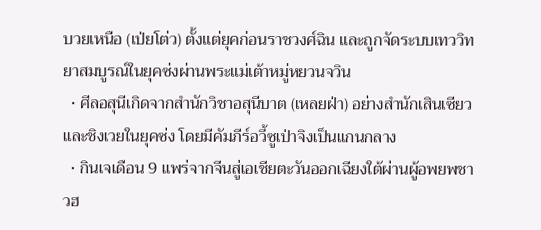บวยเหนือ (เป่ยโต่ว) ตั้งแต่ยุคก่อนราชวงศ์ฉิน และถูกจัดระบบเทววิทยาสมบูรณ์ในยุคซ่งผ่านพระแม่เต้าหมู่หยวนจวิน
  • ศีลอสุนีเกิดจากสำนักวิชาอสุนีบาต (เหลยฝ่า) อย่างสำนักเสินเซียวและชิงเวยในยุคซ่ง โดยมีคัมภีร์อวี้ซูเป่าจิงเป็นแกนกลาง
  • กินเจเดือน 9 แพร่จากจีนสู่เอเชียตะวันออกเฉียงใต้ผ่านผู้อพยพชาวฮ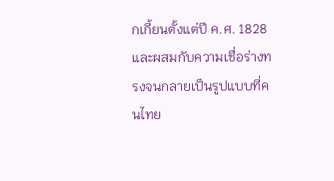กเกี้ยนตั้งแต่ปี ค.ศ. 1828 และผสมกับความเชื่อร่างทรงจนกลายเป็นรูปแบบที่คนไทย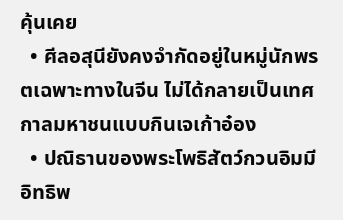คุ้นเคย
  • ศีลอสุนียังคงจำกัดอยู่ในหมู่นักพรตเฉพาะทางในจีน ไม่ได้กลายเป็นเทศกาลมหาชนแบบกินเจเก้าอ๋อง
  • ปณิธานของพระโพธิสัตว์กวนอิมมีอิทธิพ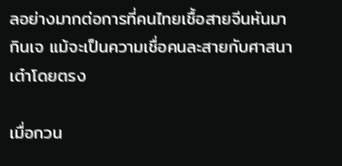ลอย่างมากต่อการที่คนไทยเชื้อสายจีนหันมากินเจ แม้จะเป็นความเชื่อคนละสายกับศาสนาเต๋าโดยตรง

เมื่อกวน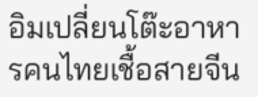อิมเปลี่ยนโต๊ะอาหารคนไทยเชื้อสายจีน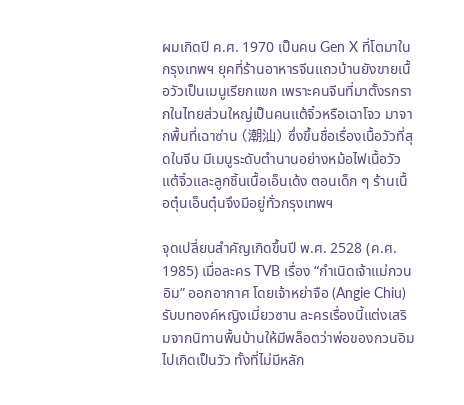ผมเกิดปี ค.ศ. 1970 เป็นคน Gen X ที่โตมาในกรุงเทพฯ ยุคที่ร้านอาหารจีนแถวบ้านยังขายเนื้อวัวเป็นเมนูเรียกแขก เพราะคนจีนที่มาตั้งรกรากในไทยส่วนใหญ่เป็นคนแต้จิ๋วหรือเฉาโจว มาจากพื้นที่เฉาซ่าน (潮汕) ซึ่งขึ้นชื่อเรื่องเนื้อวัวที่สุดในจีน มีเมนูระดับตำนานอย่างหม้อไฟเนื้อวัวแต้จิ๋วและลูกชิ้นเนื้อเอ็นเด้ง ตอนเด็ก ๆ ร้านเนื้อตุ๋นเอ็นตุ๋นจึงมีอยู่ทั่วกรุงเทพฯ

จุดเปลี่ยนสำคัญเกิดขึ้นปี พ.ศ. 2528 (ค.ศ. 1985) เมื่อละคร TVB เรื่อง “กำเนิดเจ้าแม่กวนอิม” ออกอากาศ โดยเจ้าหย่าจือ (Angie Chiu) รับบทองค์หญิงเมี่ยวซาน ละครเรื่องนี้แต่งเสริมจากนิทานพื้นบ้านให้มีพล็อตว่าพ่อของกวนอิมไปเกิดเป็นวัว ทั้งที่ไม่มีหลัก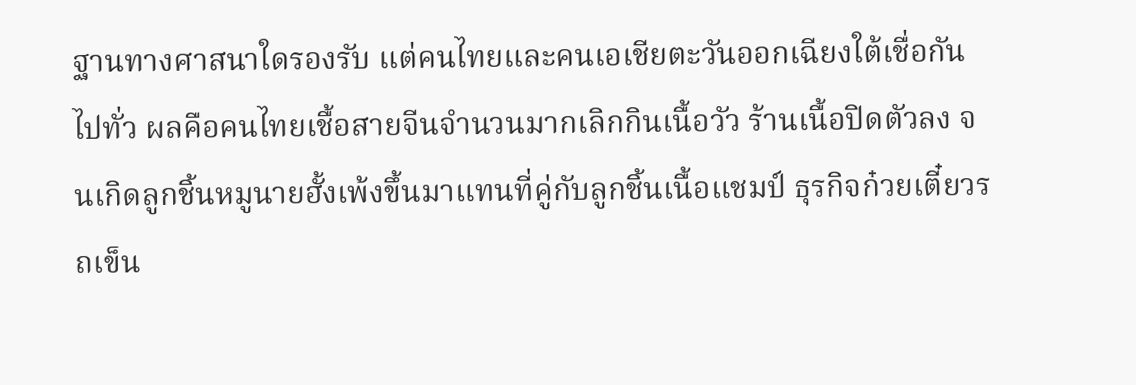ฐานทางศาสนาใดรองรับ แต่คนไทยและคนเอเชียตะวันออกเฉียงใต้เชื่อกันไปทั่ว ผลคือคนไทยเชื้อสายจีนจำนวนมากเลิกกินเนื้อวัว ร้านเนื้อปิดตัวลง จนเกิดลูกชิ้นหมูนายฮั้งเพ้งขึ้นมาแทนที่คู่กับลูกชิ้นเนื้อแชมป์ ธุรกิจก๋วยเตี๋ยวรถเข็น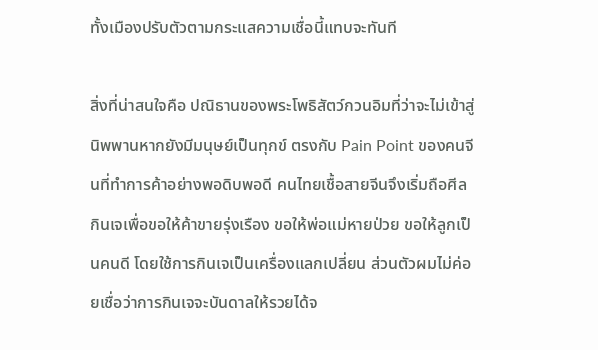ทั้งเมืองปรับตัวตามกระแสความเชื่อนี้แทบจะทันที

สิ่งที่น่าสนใจคือ ปณิธานของพระโพธิสัตว์กวนอิมที่ว่าจะไม่เข้าสู่นิพพานหากยังมีมนุษย์เป็นทุกข์ ตรงกับ Pain Point ของคนจีนที่ทำการค้าอย่างพอดิบพอดี คนไทยเชื้อสายจีนจึงเริ่มถือศีลกินเจเพื่อขอให้ค้าขายรุ่งเรือง ขอให้พ่อแม่หายป่วย ขอให้ลูกเป็นคนดี โดยใช้การกินเจเป็นเครื่องแลกเปลี่ยน ส่วนตัวผมไม่ค่อยเชื่อว่าการกินเจจะบันดาลให้รวยได้จ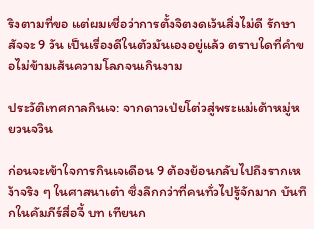ริงตามที่ขอ แต่ผมเชื่อว่าการตั้งจิตงดเว้นสิ่งไม่ดี รักษาสัจจะ 9 วัน เป็นเรื่องดีในตัวมันเองอยู่แล้ว ตราบใดที่คำขอไม่ข้ามเส้นความโลภจนเกินงาม

ประวัติเทศกาลกินเจ: จากดาวเป่ยโต่วสู่พระแม่เต้าหมู่หยวนจวิน

ก่อนจะเข้าใจการกินเจเดือน 9 ต้องย้อนกลับไปถึงรากเหง้าจริง ๆ ในศาสนาเต๋า ซึ่งลึกกว่าที่คนทั่วไปรู้จักมาก บันทึกในคัมภีร์สื่อจี้ บท เทียนก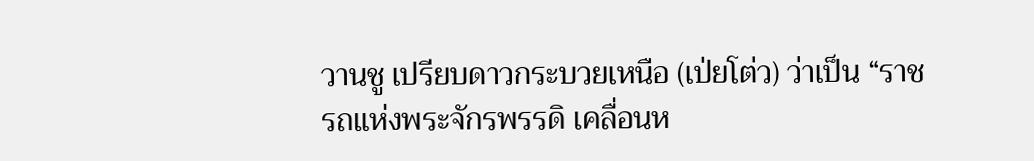วานชู เปรียบดาวกระบวยเหนือ (เป่ยโต่ว) ว่าเป็น “ราชรถแห่งพระจักรพรรดิ เคลื่อนห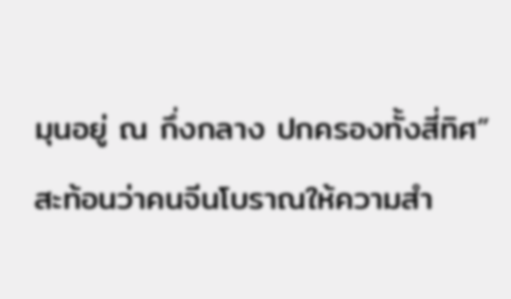มุนอยู่ ณ กึ่งกลาง ปกครองทั้งสี่ทิศ” สะท้อนว่าคนจีนโบราณให้ความสำ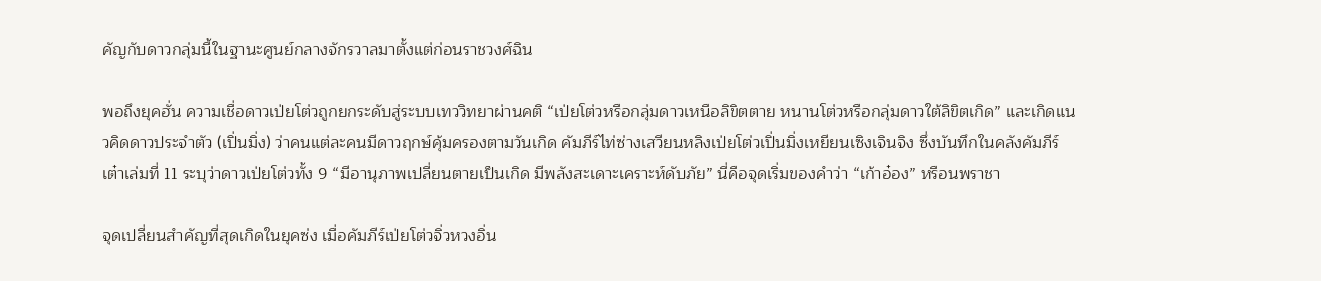คัญกับดาวกลุ่มนี้ในฐานะศูนย์กลางจักรวาลมาตั้งแต่ก่อนราชวงศ์ฉิน

พอถึงยุคฮั่น ความเชื่อดาวเป่ยโต่วถูกยกระดับสู่ระบบเทววิทยาผ่านคติ “เป่ยโต่วหรือกลุ่มดาวเหนือลิขิตตาย หนานโต่วหรือกลุ่มดาวใต้ลิขิตเกิด” และเกิดแนวคิดดาวประจำตัว (เปิ่นมิ่ง) ว่าคนแต่ละคนมีดาวฤกษ์คุ้มครองตามวันเกิด คัมภีร์ไท่ซ่างเสวียนหลิงเป่ยโต่วเปิ่นมิ่งเหยียนเซิงเจินจิง ซึ่งบันทึกในคลังคัมภีร์เต๋าเล่มที่ 11 ระบุว่าดาวเป่ยโต่วทั้ง 9 “มีอานุภาพเปลี่ยนตายเป็นเกิด มีพลังสะเดาะเคราะห์ดับภัย” นี่คือจุดเริ่มของคำว่า “เก้าอ๋อง” หรือนพราชา

จุดเปลี่ยนสำคัญที่สุดเกิดในยุคซ่ง เมื่อคัมภีร์เป่ยโต่วจิ่วหวงอิ่น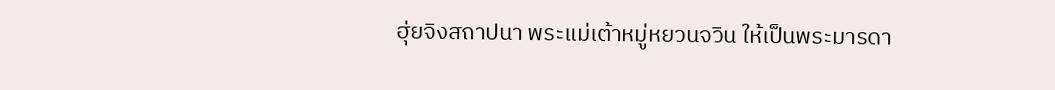ฮุ่ยจิงสถาปนา พระแม่เต้าหมู่หยวนจวิน ให้เป็นพระมารดา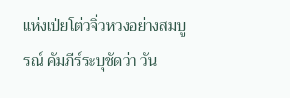แห่งเป่ยโต่วจิ่วหวงอย่างสมบูรณ์ คัมภีร์ระบุชัดว่า วัน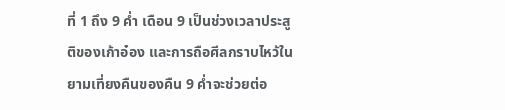ที่ 1 ถึง 9 ค่ำ เดือน 9 เป็นช่วงเวลาประสูติของเก้าอ๋อง และการถือศีลกราบไหว้ในยามเที่ยงคืนของคืน 9 ค่ำจะช่วยต่อ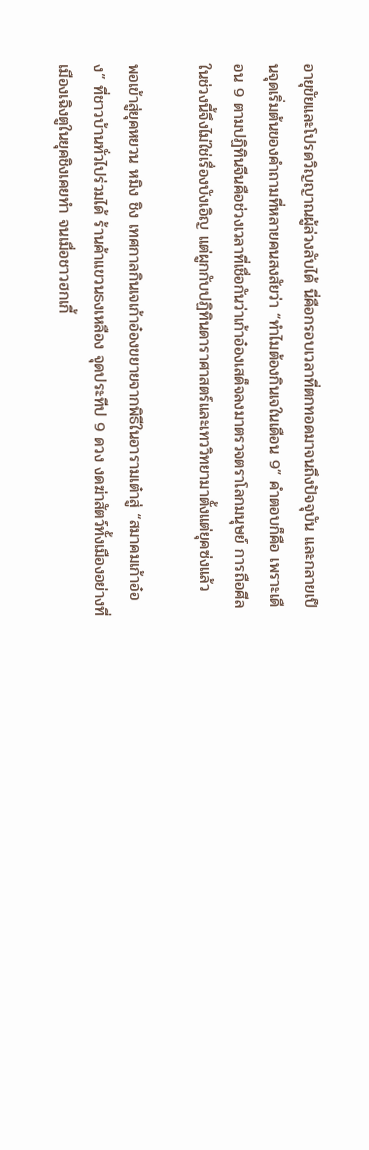อายุขัยและโปรดวิญญาณผู้ล่วงลับได้ นี่คือกรอบเวลาที่ตกทอดมาจนถึงปัจจุบัน และกลายเป็นจุดเริ่มต้นของคำถามที่หลายคนสงสัยว่า “ทำไมต้องกินเจในเดือน 9” คำตอบก็คือ เพราะเดือน 9 ตามปฏิทินจีนคือช่วงเวลาที่เชื่อกันว่าเก้าอ๋องเสด็จลงมาตรวจตราโลกมนุษย์ การถือศีลในช่วงนี้จึงไม่ใช่เรื่องบังเอิญ แต่ผูกกับปฏิทินดาราศาสตร์และเทววิทยามาตั้งแต่ยุคซ่งแล้ว

พอเข้าสู่ยุคหยวน หมิง ชิง เทศกาลกินเจเก้าอ๋องขยายจากพิธีในอารามเต๋าสู่ “สมาคมเก้าอ๋อง” ที่ชาวบ้านทั่วไปร่วมได้ ร้านค้าแขวนธงเหลือง จุดประทีป 9 ดวง งดฆ่าสัตว์ทั้งเมืองอย่างที่เมืองเฉิงตูในยุคชิงเคยทำ จนเมื่อชาวฮกเกี้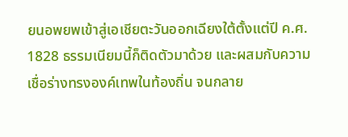ยนอพยพเข้าสู่เอเชียตะวันออกเฉียงใต้ตั้งแต่ปี ค.ศ. 1828 ธรรมเนียมนี้ก็ติดตัวมาด้วย และผสมกับความเชื่อร่างทรงองค์เทพในท้องถิ่น จนกลาย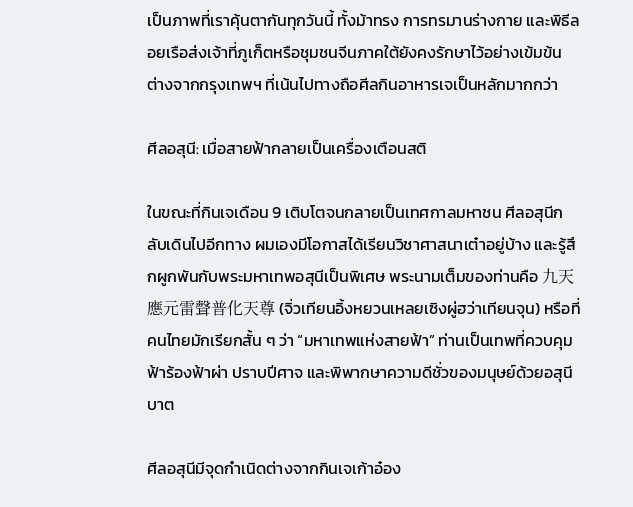เป็นภาพที่เราคุ้นตากันทุกวันนี้ ทั้งม้าทรง การทรมานร่างกาย และพิธีลอยเรือส่งเจ้าที่ภูเก็ตหรือชุมชนจีนภาคใต้ยังคงรักษาไว้อย่างเข้มข้น ต่างจากกรุงเทพฯ ที่เน้นไปทางถือศีลกินอาหารเจเป็นหลักมากกว่า

ศีลอสุนี: เมื่อสายฟ้ากลายเป็นเครื่องเตือนสติ

ในขณะที่กินเจเดือน 9 เติบโตจนกลายเป็นเทศกาลมหาชน ศีลอสุนีกลับเดินไปอีกทาง ผมเองมีโอกาสได้เรียนวิชาศาสนาเต๋าอยู่บ้าง และรู้สึกผูกพันกับพระมหาเทพอสุนีเป็นพิเศษ พระนามเต็มของท่านคือ 九天應元雷聲普化天尊 (จิ่วเทียนอิ้งหยวนเหลยเซิงผู่ฮว่าเทียนจุน) หรือที่คนไทยมักเรียกสั้น ๆ ว่า “มหาเทพแห่งสายฟ้า” ท่านเป็นเทพที่ควบคุมฟ้าร้องฟ้าผ่า ปราบปีศาจ และพิพากษาความดีชั่วของมนุษย์ด้วยอสุนีบาต

ศีลอสุนีมีจุดกำเนิดต่างจากกินเจเก้าอ๋อง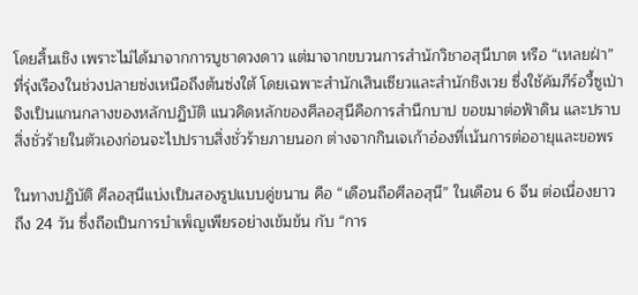โดยสิ้นเชิง เพราะไม่ได้มาจากการบูชาดวงดาว แต่มาจากขบวนการสำนักวิชาอสุนีบาต หรือ “เหลยฝ่า” ที่รุ่งเรืองในช่วงปลายซ่งเหนือถึงต้นซ่งใต้ โดยเฉพาะสำนักเสินเซียวและสำนักชิงเวย ซึ่งใช้คัมภีร์อวี้ซูเป่าจิงเป็นแกนกลางของหลักปฏิบัติ แนวคิดหลักของศีลอสุนีคือการสำนึกบาป ขอขมาต่อฟ้าดิน และปราบสิ่งชั่วร้ายในตัวเองก่อนจะไปปราบสิ่งชั่วร้ายภายนอก ต่างจากกินเจเก้าอ๋องที่เน้นการต่ออายุและขอพร

ในทางปฏิบัติ ศีลอสุนีแบ่งเป็นสองรูปแบบคู่ขนาน คือ “เดือนถือศีลอสุนี” ในเดือน 6 จีน ต่อเนื่องยาวถึง 24 วัน ซึ่งถือเป็นการบำเพ็ญเพียรอย่างเข้มข้น กับ “การ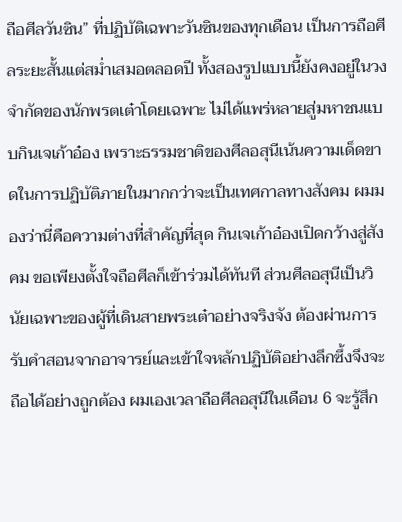ถือศีลวันซิน” ที่ปฏิบัติเฉพาะวันซินของทุกเดือน เป็นการถือศีลระยะสั้นแต่สม่ำเสมอตลอดปี ทั้งสองรูปแบบนี้ยังคงอยู่ในวงจำกัดของนักพรตเต๋าโดยเฉพาะ ไม่ได้แพร่หลายสู่มหาชนแบบกินเจเก้าอ๋อง เพราะธรรมชาติของศีลอสุนีเน้นความเด็ดขาดในการปฏิบัติภายในมากกว่าจะเป็นเทศกาลทางสังคม ผมมองว่านี่คือความต่างที่สำคัญที่สุด กินเจเก้าอ๋องเปิดกว้างสู่สังคม ขอเพียงตั้งใจถือศีลก็เข้าร่วมได้ทันที ส่วนศีลอสุนีเป็นวินัยเฉพาะของผู้ที่เดินสายพระเต๋าอย่างจริงจัง ต้องผ่านการรับคำสอนจากอาจารย์และเข้าใจหลักปฏิบัติอย่างลึกซึ้งจึงจะถือได้อย่างถูกต้อง ผมเองเวลาถือศีลอสุนีในเดือน 6 จะรู้สึก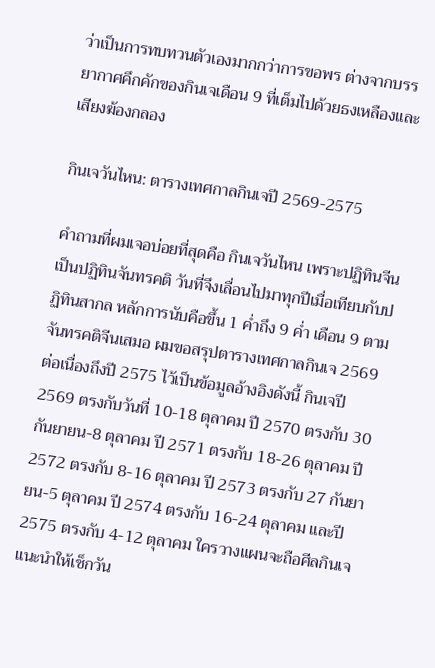ว่าเป็นการทบทวนตัวเองมากกว่าการขอพร ต่างจากบรรยากาศคึกคักของกินเจเดือน 9 ที่เต็มไปด้วยธงเหลืองและเสียงฆ้องกลอง

กินเจวันไหน: ตารางเทศกาลกินเจปี 2569-2575

คำถามที่ผมเจอบ่อยที่สุดคือ กินเจวันไหน เพราะปฏิทินจีนเป็นปฏิทินจันทรคติ วันที่จึงเลื่อนไปมาทุกปีเมื่อเทียบกับปฏิทินสากล หลักการนับคือขึ้น 1 ค่ำถึง 9 ค่ำ เดือน 9 ตามจันทรคติจีนเสมอ ผมขอสรุปตารางเทศกาลกินเจ 2569 ต่อเนื่องถึงปี 2575 ไว้เป็นข้อมูลอ้างอิงดังนี้ กินเจปี 2569 ตรงกับวันที่ 10-18 ตุลาคม ปี 2570 ตรงกับ 30 กันยายน-8 ตุลาคม ปี 2571 ตรงกับ 18-26 ตุลาคม ปี 2572 ตรงกับ 8-16 ตุลาคม ปี 2573 ตรงกับ 27 กันยายน-5 ตุลาคม ปี 2574 ตรงกับ 16-24 ตุลาคม และปี 2575 ตรงกับ 4-12 ตุลาคม ใครวางแผนจะถือศีลกินเจ แนะนำให้เช็กวัน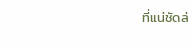ที่แน่ชัดล่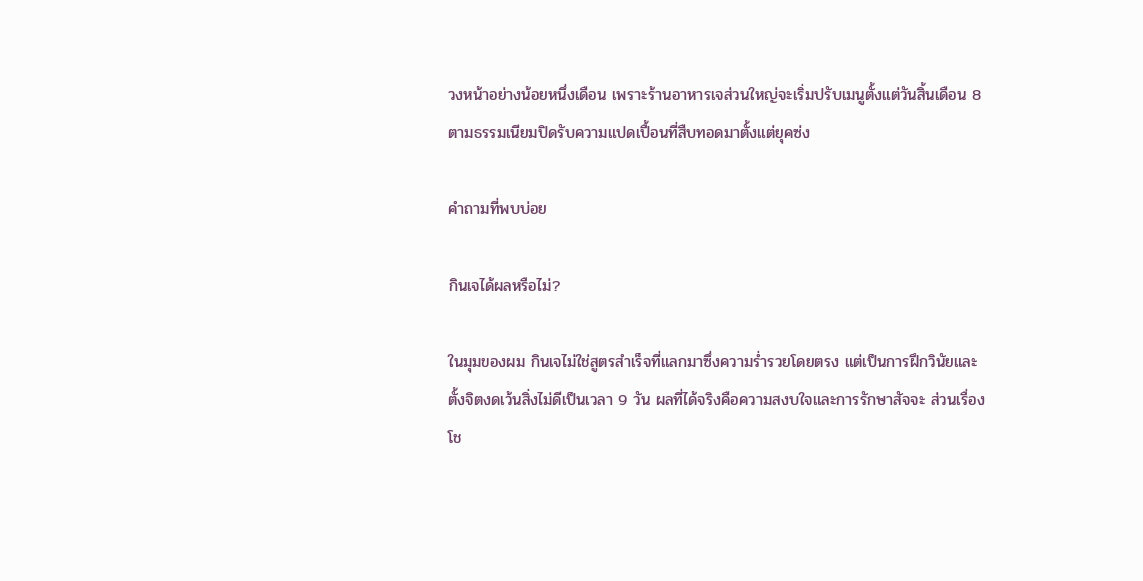วงหน้าอย่างน้อยหนึ่งเดือน เพราะร้านอาหารเจส่วนใหญ่จะเริ่มปรับเมนูตั้งแต่วันสิ้นเดือน 8 ตามธรรมเนียมปิดรับความแปดเปื้อนที่สืบทอดมาตั้งแต่ยุคซ่ง

คำถามที่พบบ่อย

กินเจได้ผลหรือไม่?

ในมุมของผม กินเจไม่ใช่สูตรสำเร็จที่แลกมาซึ่งความร่ำรวยโดยตรง แต่เป็นการฝึกวินัยและตั้งจิตงดเว้นสิ่งไม่ดีเป็นเวลา 9 วัน ผลที่ได้จริงคือความสงบใจและการรักษาสัจจะ ส่วนเรื่องโช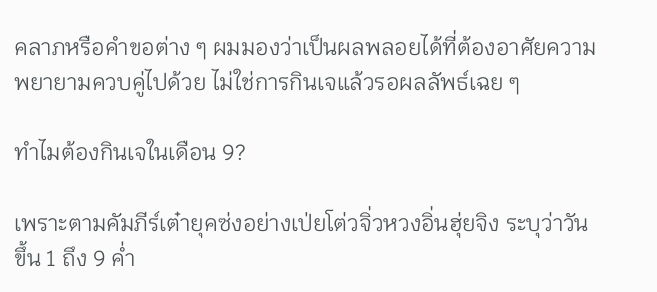คลาภหรือคำขอต่าง ๆ ผมมองว่าเป็นผลพลอยได้ที่ต้องอาศัยความพยายามควบคู่ไปด้วย ไม่ใช่การกินเจแล้วรอผลลัพธ์เฉย ๆ

ทำไมต้องกินเจในเดือน 9?

เพราะตามคัมภีร์เต๋ายุคซ่งอย่างเป่ยโต่วจิ่วหวงอิ่นฮุ่ยจิง ระบุว่าวันขึ้น 1 ถึง 9 ค่ำ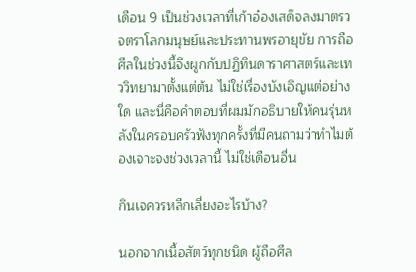เดือน 9 เป็นช่วงเวลาที่เก้าอ๋องเสด็จลงมาตรวจตราโลกมนุษย์และประทานพรอายุขัย การถือศีลในช่วงนี้จึงผูกกับปฏิทินดาราศาสตร์และเทววิทยามาตั้งแต่ต้น ไม่ใช่เรื่องบังเอิญแต่อย่างใด และนี่คือคำตอบที่ผมมักอธิบายให้คนรุ่นหลังในครอบครัวฟังทุกครั้งที่มีคนถามว่าทำไมต้องเจาะจงช่วงเวลานี้ ไม่ใช่เดือนอื่น

กินเจควรหลีกเลี่ยงอะไรบ้าง?

นอกจากเนื้อสัตว์ทุกชนิด ผู้ถือศีล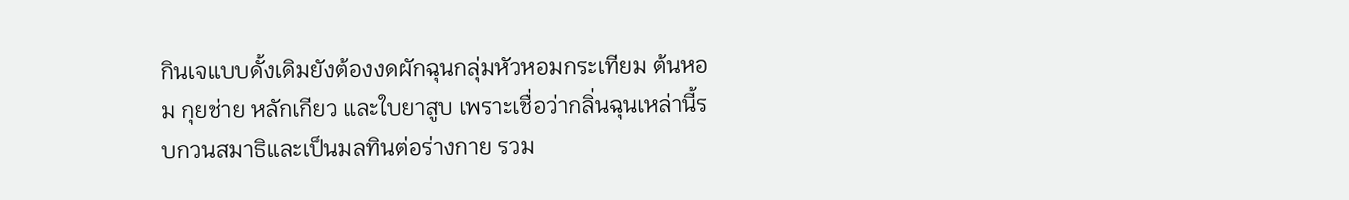กินเจแบบดั้งเดิมยังต้องงดผักฉุนกลุ่มหัวหอมกระเทียม ต้นหอม กุยช่าย หลักเกียว และใบยาสูบ เพราะเชื่อว่ากลิ่นฉุนเหล่านี้รบกวนสมาธิและเป็นมลทินต่อร่างกาย รวม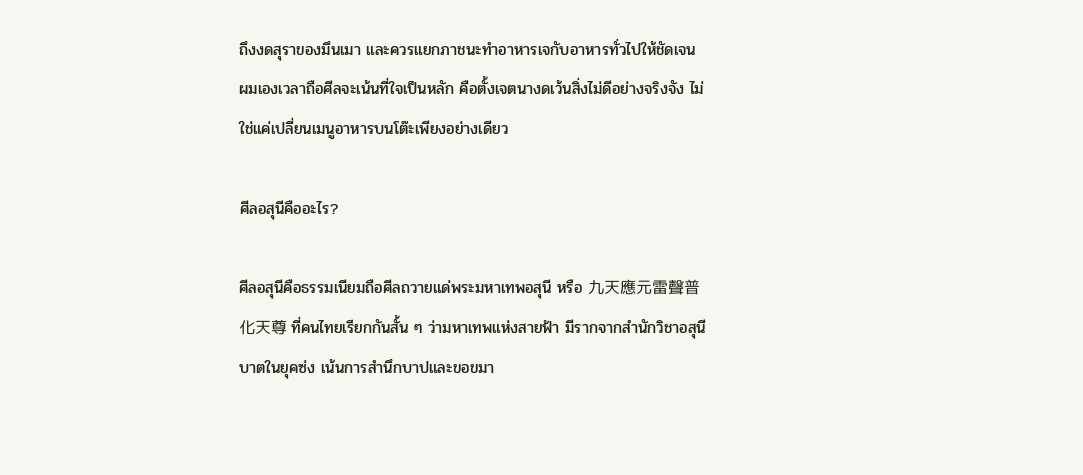ถึงงดสุราของมึนเมา และควรแยกภาชนะทำอาหารเจกับอาหารทั่วไปให้ชัดเจน ผมเองเวลาถือศีลจะเน้นที่ใจเป็นหลัก คือตั้งเจตนางดเว้นสิ่งไม่ดีอย่างจริงจัง ไม่ใช่แค่เปลี่ยนเมนูอาหารบนโต๊ะเพียงอย่างเดียว

ศีลอสุนีคืออะไร?

ศีลอสุนีคือธรรมเนียมถือศีลถวายแด่พระมหาเทพอสุนี หรือ 九天應元雷聲普化天尊 ที่คนไทยเรียกกันสั้น ๆ ว่ามหาเทพแห่งสายฟ้า มีรากจากสำนักวิชาอสุนีบาตในยุคซ่ง เน้นการสำนึกบาปและขอขมา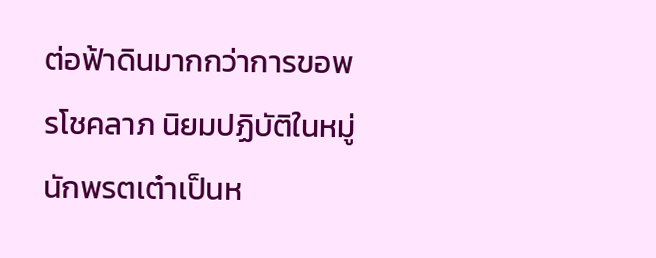ต่อฟ้าดินมากกว่าการขอพรโชคลาภ นิยมปฏิบัติในหมู่นักพรตเต๋าเป็นห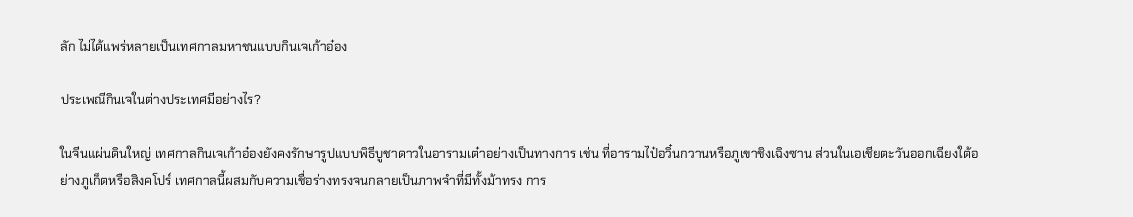ลัก ไม่ได้แพร่หลายเป็นเทศกาลมหาชนแบบกินเจเก้าอ๋อง

ประเพณีกินเจในต่างประเทศมีอย่างไร?

ในจีนแผ่นดินใหญ่ เทศกาลกินเจเก้าอ๋องยังคงรักษารูปแบบพิธีบูชาดาวในอารามเต๋าอย่างเป็นทางการ เช่น ที่อารามไป๋อวิ๋นกวานหรือภูเขาชิงเฉิงซาน ส่วนในเอเชียตะวันออกเฉียงใต้อย่างภูเก็ตหรือสิงคโปร์ เทศกาลนี้ผสมกับความเชื่อร่างทรงจนกลายเป็นภาพจำที่มีทั้งม้าทรง การ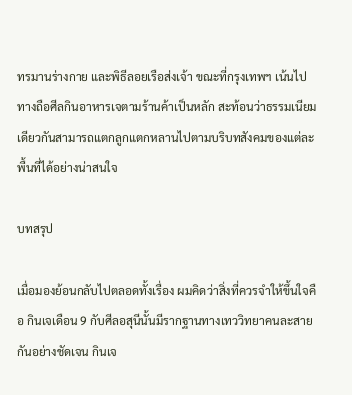ทรมานร่างกาย และพิธีลอยเรือส่งเจ้า ขณะที่กรุงเทพฯ เน้นไปทางถือศีลกินอาหารเจตามร้านค้าเป็นหลัก สะท้อนว่าธรรมเนียมเดียวกันสามารถแตกลูกแตกหลานไปตามบริบทสังคมของแต่ละพื้นที่ได้อย่างน่าสนใจ

บทสรุป

เมื่อมองย้อนกลับไปตลอดทั้งเรื่อง ผมคิดว่าสิ่งที่ควรจำให้ขึ้นใจคือ กินเจเดือน 9 กับศีลอสุนีนั้นมีรากฐานทางเทววิทยาคนละสายกันอย่างชัดเจน กินเจ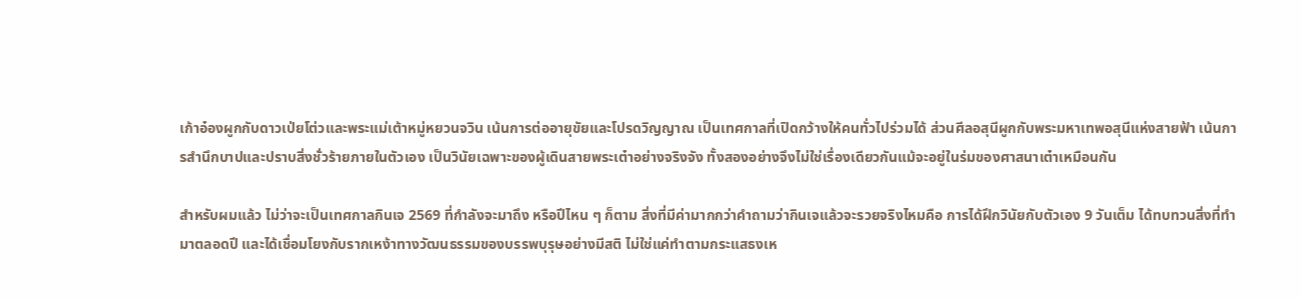เก้าอ๋องผูกกับดาวเป่ยโต่วและพระแม่เต้าหมู่หยวนจวิน เน้นการต่ออายุขัยและโปรดวิญญาณ เป็นเทศกาลที่เปิดกว้างให้คนทั่วไปร่วมได้ ส่วนศีลอสุนีผูกกับพระมหาเทพอสุนีแห่งสายฟ้า เน้นการสำนึกบาปและปราบสิ่งชั่วร้ายภายในตัวเอง เป็นวินัยเฉพาะของผู้เดินสายพระเต๋าอย่างจริงจัง ทั้งสองอย่างจึงไม่ใช่เรื่องเดียวกันแม้จะอยู่ในร่มของศาสนาเต๋าเหมือนกัน

สำหรับผมแล้ว ไม่ว่าจะเป็นเทศกาลกินเจ 2569 ที่กำลังจะมาถึง หรือปีไหน ๆ ก็ตาม สิ่งที่มีค่ามากกว่าคำถามว่ากินเจแล้วจะรวยจริงไหมคือ การได้ฝึกวินัยกับตัวเอง 9 วันเต็ม ได้ทบทวนสิ่งที่ทำมาตลอดปี และได้เชื่อมโยงกับรากเหง้าทางวัฒนธรรมของบรรพบุรุษอย่างมีสติ ไม่ใช่แค่ทำตามกระแสธงเห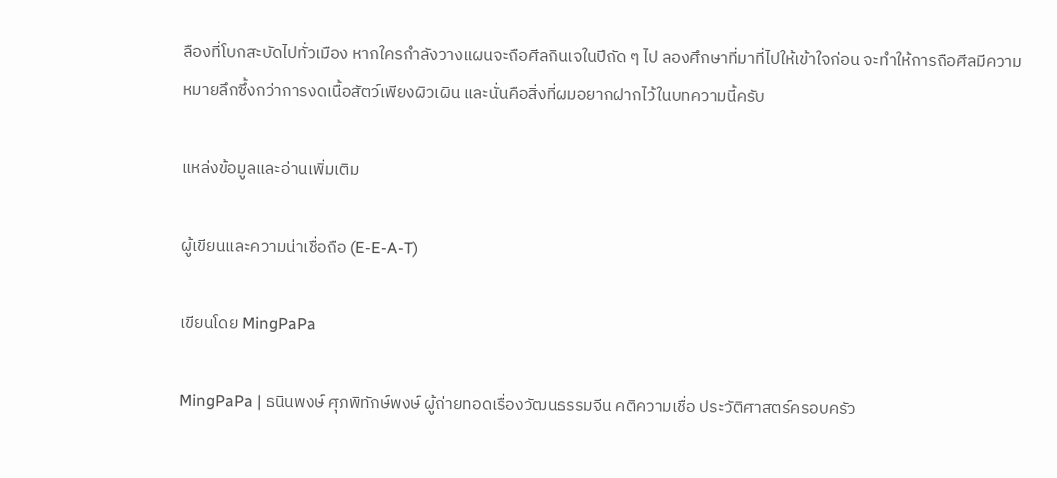ลืองที่โบกสะบัดไปทั่วเมือง หากใครกำลังวางแผนจะถือศีลกินเจในปีถัด ๆ ไป ลองศึกษาที่มาที่ไปให้เข้าใจก่อน จะทำให้การถือศีลมีความหมายลึกซึ้งกว่าการงดเนื้อสัตว์เพียงผิวเผิน และนั่นคือสิ่งที่ผมอยากฝากไว้ในบทความนี้ครับ

แหล่งข้อมูลและอ่านเพิ่มเติม

ผู้เขียนและความน่าเชื่อถือ (E-E-A-T)

เขียนโดย MingPaPa

MingPaPa | ธนินพงษ์ ศุภพิทักษ์พงษ์ ผู้ถ่ายทอดเรื่องวัฒนธรรมจีน คติความเชื่อ ประวัติศาสตร์ครอบครัว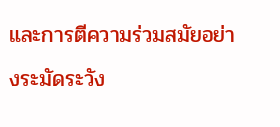และการตีความร่วมสมัยอย่างระมัดระวัง